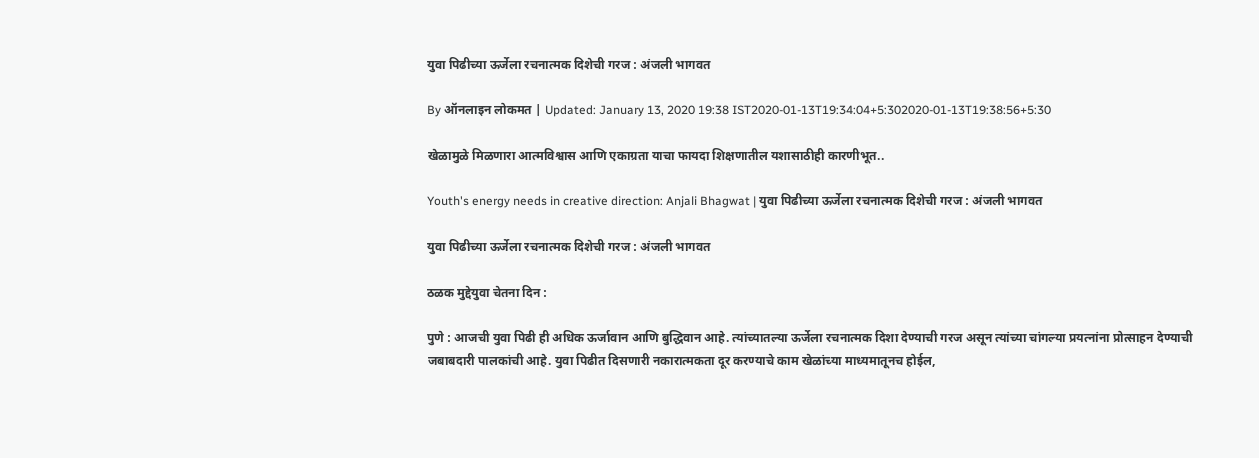युवा पिढीच्या ऊर्जेला रचनात्मक दिशेची गरज : अंजली भागवत

By ऑनलाइन लोकमत | Updated: January 13, 2020 19:38 IST2020-01-13T19:34:04+5:302020-01-13T19:38:56+5:30

खेळामुळे मिळणारा आत्मविश्वास आणि एकाग्रता याचा फायदा शिक्षणातील यशासाठीही कारणीभूत..

Youth's energy needs in creative direction: Anjali Bhagwat | युवा पिढीच्या ऊर्जेला रचनात्मक दिशेची गरज : अंजली भागवत

युवा पिढीच्या ऊर्जेला रचनात्मक दिशेची गरज : अंजली भागवत

ठळक मुद्देयुवा चेतना दिन :

पुणे : आजची युवा पिढी ही अधिक ऊर्जावान आणि बुद्धिवान आहे. त्यांच्यातल्या ऊर्जेला रचनात्मक दिशा देण्याची गरज असून त्यांच्या चांगल्या प्रयत्नांना प्रोत्साहन देण्याची जबाबदारी पालकांची आहे. युवा पिढीत दिसणारी नकारात्मकता दूर करण्याचे काम खेळांच्या माध्यमातूनच होईल,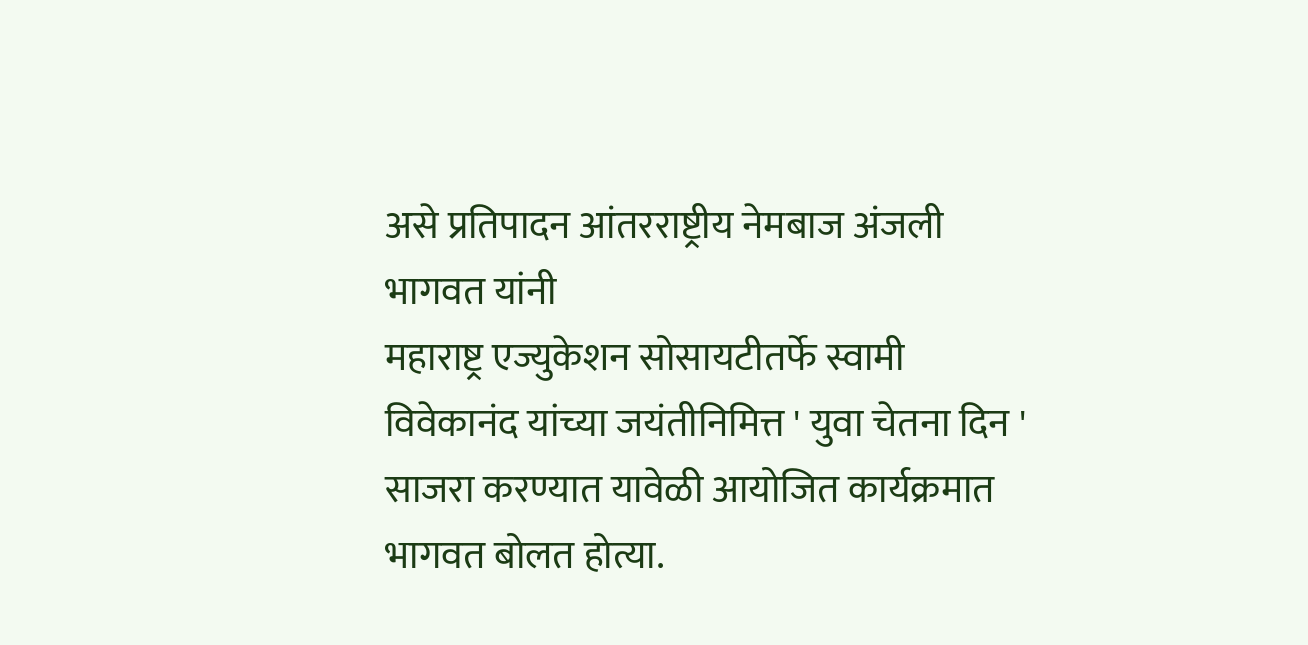असे प्रतिपादन आंतरराष्ट्रीय नेमबाज अंजली भागवत यांनी
महाराष्ट्र एज्युकेशन सोसायटीतर्फे स्वामी विवेकानंद यांच्या जयंतीनिमित्त ' युवा चेतना दिन ' साजरा करण्यात यावेळी आयोजित कार्यक्रमात भागवत बोलत होत्या.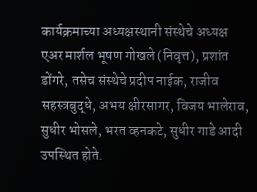कार्यक्रमाच्या अध्यक्षस्थानी संस्थेचे अध्यक्ष एअर मार्शल भूषण गोखले (निवृत्त), प्रशांत डोंगरे, तसेच संस्थेचे प्रदीप नाईक, राजीव सहस्त्रबुद्धे, अभय क्षीरसागर, विजय भालेराव, सुधीर भोसले, भरत व्हनकटे, सुधीर गाडे आदी उपस्थित होते.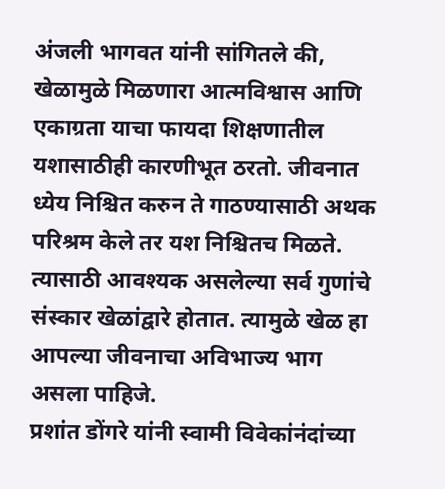अंजली भागवत यांनी सांगितले की,  खेळामुळे मिळणारा आत्मविश्वास आणि एकाग्रता याचा फायदा शिक्षणातील यशासाठीही कारणीभूत ठरतो. जीवनात ध्येय निश्चित करुन ते गाठण्यासाठी अथक परिश्रम केले तर यश निश्चितच मिळते. त्यासाठी आवश्यक असलेल्या सर्व गुणांचे संस्कार खेळांद्वारे होतात. त्यामुळे खेळ हा आपल्या जीवनाचा अविभाज्य भाग असला पाहिजे.
प्रशांत डोंगरे यांनी स्वामी विवेकांनंदांच्या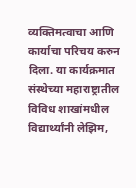व्यक्तिमत्वाचा आणि कार्याचा परिचय करुन दिला. या कार्यक्रमात संस्थेच्या महाराष्ट्रातील विविध शाखांमधील विद्यार्थ्यांनी लेझिम,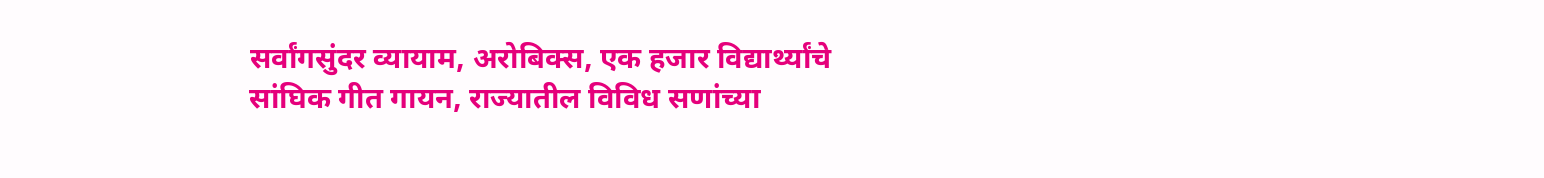सर्वांगसुंदर व्यायाम, अरोबिक्स, एक हजार विद्यार्थ्यांचे सांघिक गीत गायन, राज्यातील विविध सणांच्या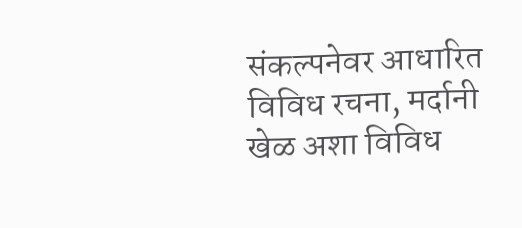संकल्पनेवर आधारित विविध रचना, मर्दानी खेळ अशा विविध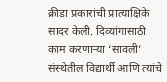क्रीडा प्रकारांची प्रात्याक्षिके सादर केली. दिव्यांगासाठी काम करणाऱ्या ‘सावली’ संस्थेतील विद्यार्थी आणि त्यांचे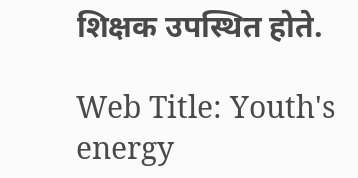शिक्षक उपस्थित होते.

Web Title: Youth's energy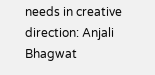needs in creative direction: Anjali Bhagwat